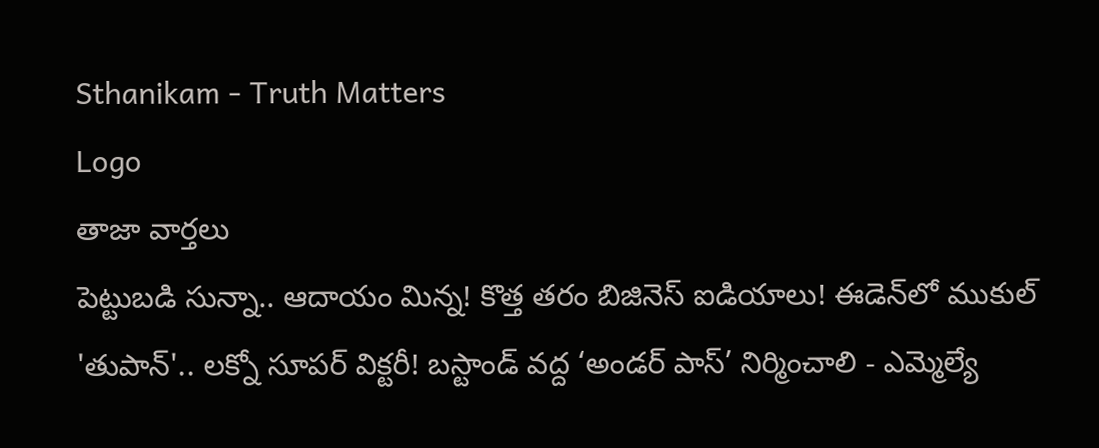Sthanikam - Truth Matters
Logo
తాజా వార్తలు
పెట్టుబడి సున్నా.. ఆదాయం మిన్న! కొత్త తరం బిజినెస్ ఐడియాలు! ఈడెన్‌లో ముకుల్ 'తుపాన్'.. లక్నో సూపర్ విక్టరీ! బస్టాండ్‌ వద్ద ‘అండర్‌ పాస్‌’ నిర్మించాలి - ఎమ్మెల్యే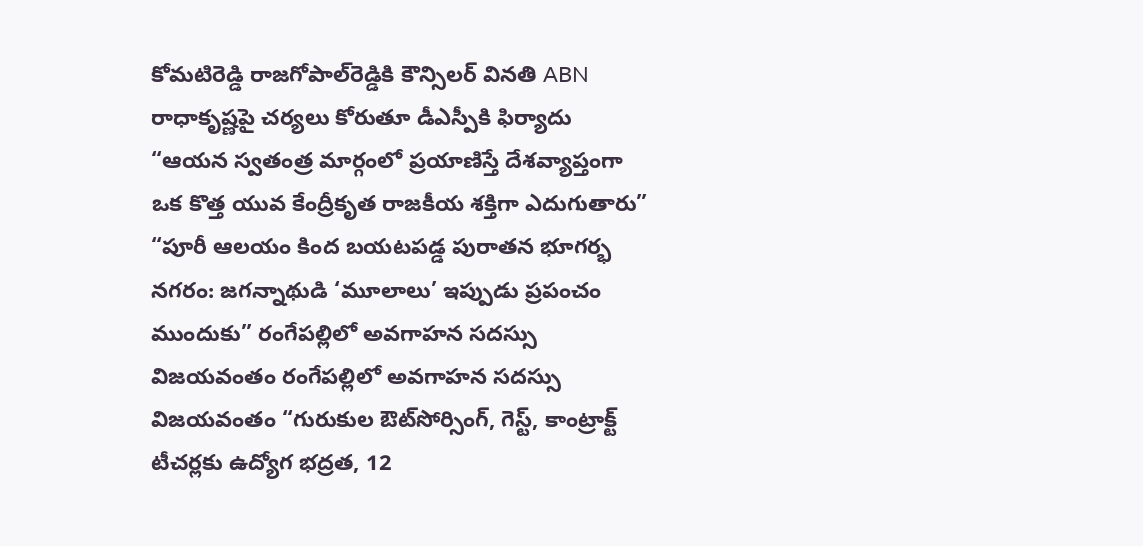కోమటిరెడ్డి రాజగోపాల్‌రెడ్డికి కౌన్సిలర్‌ వినతి ABN రాధాకృష్ణపై చర్యలు కోరుతూ డీఎస్పీకి ఫిర్యాదు “ఆయన స్వతంత్ర మార్గంలో ప్రయాణిస్తే దేశవ్యాప్తంగా ఒక కొత్త యువ కేంద్రీకృత రాజకీయ శక్తిగా ఎదుగుతారు” “పూరీ ఆలయం కింద బయటపడ్డ పురాతన భూగర్భ నగరం: జగన్నాథుడి ‘మూలాలు’ ఇప్పుడు ప్రపంచం ముందుకు” రంగేపల్లిలో అవగాహన సదస్సు విజయవంతం రంగేపల్లిలో అవగాహన సదస్సు విజయవంతం “గురుకుల ఔట్‌సోర్సింగ్, గెస్ట్, కాంట్రాక్ట్ టీచర్లకు ఉద్యోగ భద్రత, 12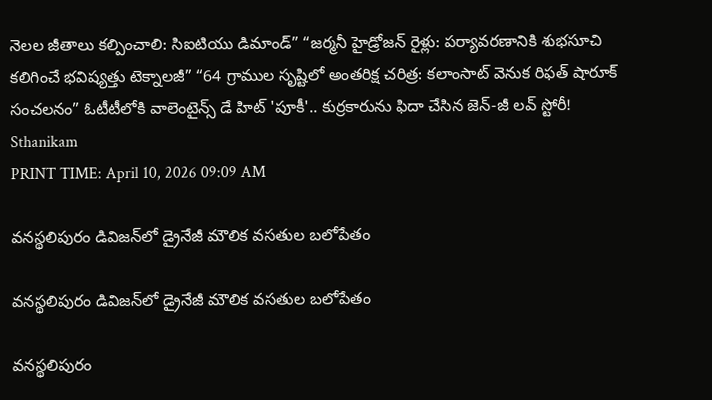నెలల జీతాలు కల్పించాలి: సిఐటియు డిమాండ్” “జర్మనీ హైడ్రోజన్ రైళ్లు: పర్యావరణానికి శుభసూచి కలిగించే భవిష్యత్తు టెక్నాలజీ” “64 గ్రాముల సృష్టిలో అంతరిక్ష చరిత్ర: కలాంసాట్ వెనుక రిఫత్ షారూక్ సంచలనం” ఓటీటీలోకి వాలెంటైన్స్ డే హిట్ 'పూకీ'.. కుర్రకారును ఫిదా చేసిన జెన్-జీ లవ్ స్టోరీ!
Sthanikam
PRINT TIME: April 10, 2026 09:09 AM

వనస్థలిపురం డివిజన్‌లో డ్రైనేజీ మౌలిక వసతుల బలోపేతం

వనస్థలిపురం డివిజన్‌లో డ్రైనేజీ మౌలిక వసతుల బలోపేతం

వనస్థలిపురం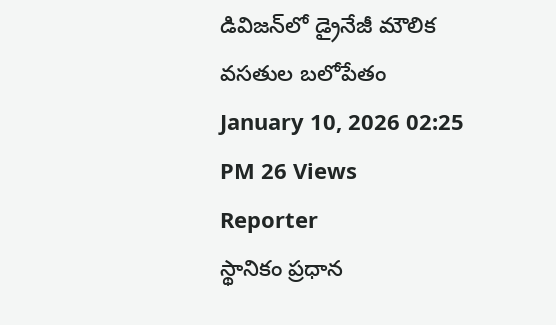డివిజన్‌లో డ్రైనేజీ మౌలిక వసతుల బలోపేతం
January 10, 2026 02:25 PM 26 Views
Reporter
స్థానికం ప్రధాన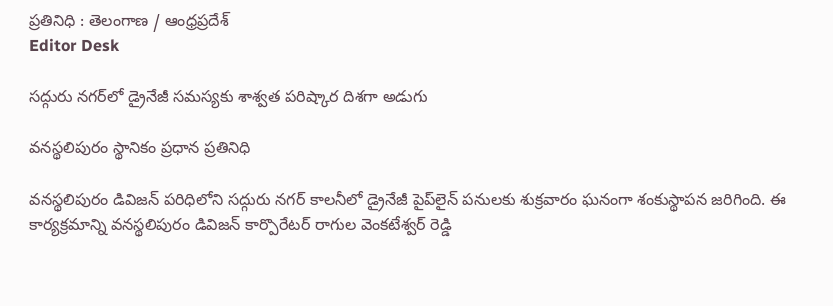ప్రతినిధి : తెలంగాణ / ఆంధ్రప్రదేశ్
Editor Desk

సద్గురు నగర్‌లో డ్రైనేజీ సమస్యకు శాశ్వత పరిష్కార దిశగా అడుగు

వనస్థలిపురం స్థానికం ప్రధాన ప్రతినిధి

వనస్థలిపురం డివిజన్ పరిధిలోని సద్గురు నగర్ కాలనీలో డ్రైనేజీ పైప్‌లైన్ పనులకు శుక్రవారం ఘనంగా శంకుస్థాపన జరిగింది. ఈ కార్యక్రమాన్ని వనస్థలిపురం డివిజన్ కార్పొరేటర్ రాగుల వెంకటేశ్వర్ రెడ్డి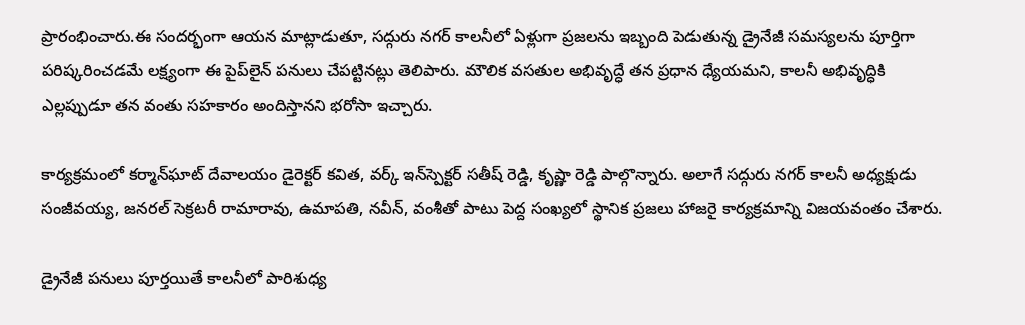ప్రారంభించారు.ఈ సందర్భంగా ఆయన మాట్లాడుతూ, సద్గురు నగర్ కాలనీలో ఏళ్లుగా ప్రజలను ఇబ్బంది పెడుతున్న డ్రైనేజీ సమస్యలను పూర్తిగా పరిష్కరించడమే లక్ష్యంగా ఈ పైప్‌లైన్ పనులు చేపట్టినట్లు తెలిపారు. మౌలిక వసతుల అభివృద్ధే తన ప్రధాన ధ్యేయమని, కాలనీ అభివృద్ధికి ఎల్లప్పుడూ తన వంతు సహకారం అందిస్తానని భరోసా ఇచ్చారు.

కార్యక్రమంలో కర్మాన్‌ఘాట్ దేవాలయం డైరెక్టర్ కవిత, వర్క్ ఇన్‌స్పెక్టర్ సతీష్ రెడ్డి, కృష్ణా రెడ్డి పాల్గొన్నారు. అలాగే సద్గురు నగర్ కాలనీ అధ్యక్షుడు సంజీవయ్య, జనరల్ సెక్రటరీ రామారావు, ఉమాపతి, నవీన్, వంశీతో పాటు పెద్ద సంఖ్యలో స్థానిక ప్రజలు హాజరై కార్యక్రమాన్ని విజయవంతం చేశారు.

డ్రైనేజీ పనులు పూర్తయితే కాలనీలో పారిశుధ్య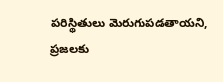పరిస్థితులు మెరుగుపడతాయని, ప్రజలకు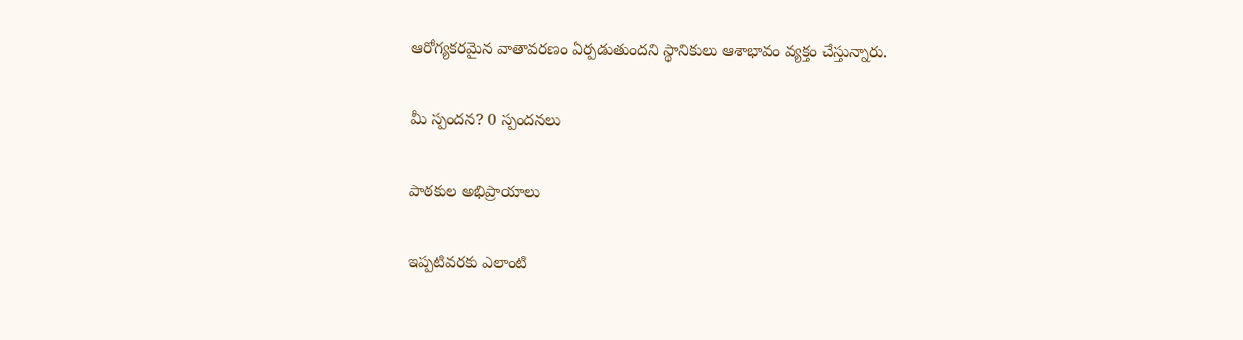ఆరోగ్యకరమైన వాతావరణం ఏర్పడుతుందని స్థానికులు ఆశాభావం వ్యక్తం చేస్తున్నారు.

మీ స్పందన? 0 స్పందనలు

పాఠకుల అభిప్రాయాలు

ఇప్పటివరకు ఎలాంటి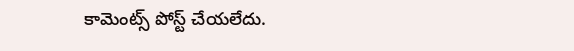కామెంట్స్ పోస్ట్ చేయలేదు.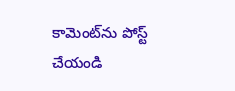కామెంట్‌ను పోస్ట్ చేయండి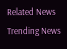Related News
Trending News